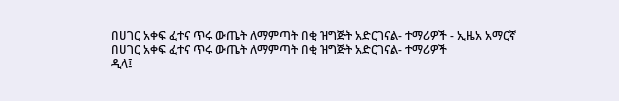በሀገር አቀፍ ፈተና ጥሩ ውጤት ለማምጣት በቂ ዝግጅት አድርገናል- ተማሪዎች - ኢዜአ አማርኛ
በሀገር አቀፍ ፈተና ጥሩ ውጤት ለማምጣት በቂ ዝግጅት አድርገናል- ተማሪዎች
ዲላ፤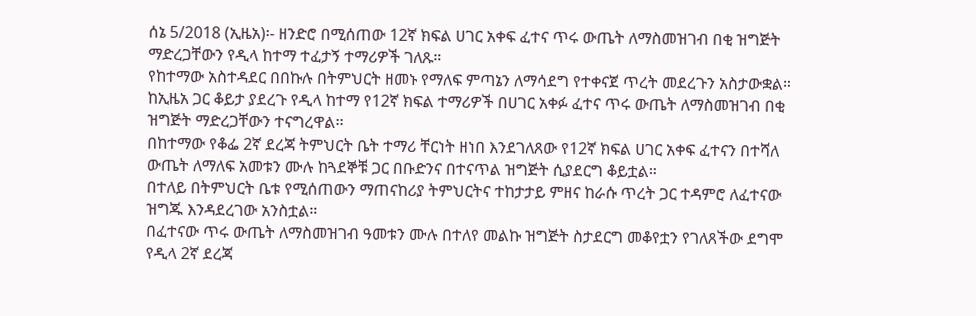ሰኔ 5/2018 (ኢዜአ)፡- ዘንድሮ በሚሰጠው 12ኛ ክፍል ሀገር አቀፍ ፈተና ጥሩ ውጤት ለማስመዝገብ በቂ ዝግጅት ማድረጋቸውን የዲላ ከተማ ተፈታኝ ተማሪዎች ገለጹ።
የከተማው አስተዳደር በበኩሉ በትምህርት ዘመኑ የማለፍ ምጣኔን ለማሳደግ የተቀናጀ ጥረት መደረጉን አስታውቋል።
ከኢዜአ ጋር ቆይታ ያደረጉ የዲላ ከተማ የ12ኛ ክፍል ተማሪዎች በሀገር አቀፉ ፈተና ጥሩ ውጤት ለማስመዝገብ በቂ ዝግጅት ማድረጋቸውን ተናግረዋል፡፡
በከተማው የቆፌ 2ኛ ደረጃ ትምህርት ቤት ተማሪ ቸርነት ዘነበ እንደገለጸው የ12ኛ ክፍል ሀገር አቀፍ ፈተናን በተሻለ ውጤት ለማለፍ አመቱን ሙሉ ከጓደኞቹ ጋር በቡድንና በተናጥል ዝግጅት ሲያደርግ ቆይቷል።
በተለይ በትምህርት ቤቱ የሚሰጠውን ማጠናከሪያ ትምህርትና ተከታታይ ምዘና ከራሱ ጥረት ጋር ተዳምሮ ለፈተናው ዝግጁ እንዳደረገው አንስቷል።
በፈተናው ጥሩ ውጤት ለማስመዝገብ ዓመቱን ሙሉ በተለየ መልኩ ዝግጅት ስታደርግ መቆየቷን የገለጸችው ደግሞ የዲላ 2ኛ ደረጃ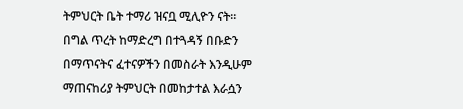ትምህርት ቤት ተማሪ ዝናቧ ሚሊዮን ናት።
በግል ጥረት ከማድረግ በተጓዳኝ በቡድን በማጥናትና ፈተናዎችን በመስራት እንዲሁም ማጠናከሪያ ትምህርት በመከታተል እራሷን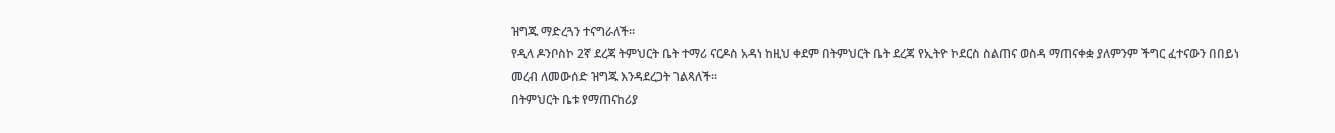ዝግጁ ማድረጓን ተናግራለች።
የዲላ ዶንቦስኮ 2ኛ ደረጃ ትምህርት ቤት ተማሪ ናርዶስ አዳነ ከዚህ ቀደም በትምህርት ቤት ደረጃ የኢትዮ ኮደርስ ስልጠና ወስዳ ማጠናቀቋ ያለምንም ችግር ፈተናውን በበይነ መረብ ለመውሰድ ዝግጁ እንዳደረጋት ገልጻለች።
በትምህርት ቤቱ የማጠናከሪያ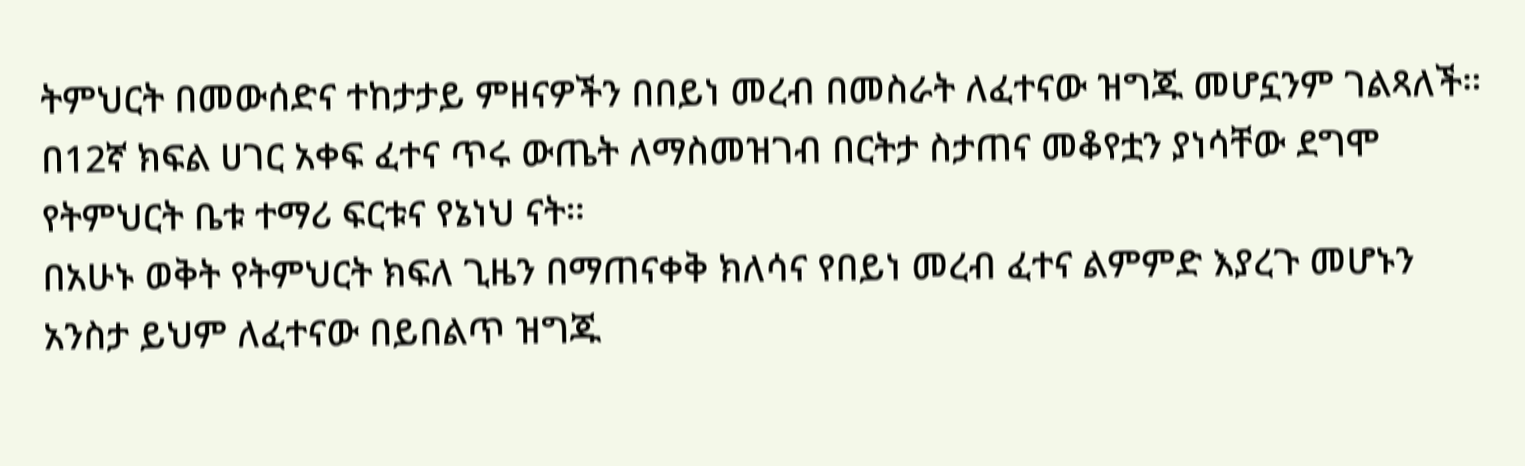ትምህርት በመውሰድና ተከታታይ ምዘናዎችን በበይነ መረብ በመስራት ለፈተናው ዝግጁ መሆኗንም ገልጻለች።
በ12ኛ ክፍል ሀገር አቀፍ ፈተና ጥሩ ውጤት ለማስመዝገብ በርትታ ስታጠና መቆየቷን ያነሳቸው ደግሞ የትምህርት ቤቱ ተማሪ ፍርቱና የኔነህ ናት።
በአሁኑ ወቅት የትምህርት ክፍለ ጊዜን በማጠናቀቅ ክለሳና የበይነ መረብ ፈተና ልምምድ እያረጉ መሆኑን አንስታ ይህም ለፈተናው በይበልጥ ዝግጁ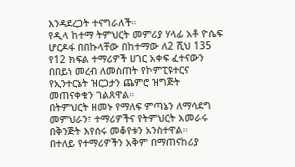እንዳደረጋት ተናግራለች።
የዲላ ከተማ ትምህርት መምሪያ ሃላፊ አቶ ዮሴፍ ሆርዶፋ በበኩላቸው በከተማው ለ2 ሺህ 135 የ12 ክፍል ተማሪዎች ሀገር አቀፍ ፈተናውን በበይነ መረብ ለመስጠት የኮምፒዩተርና የኢንተርኔት ዝርጋታን ጨምሮ ዝግጅት መጠናቀቁን ገልጸዋል።
በትምህርት ዘመኑ የማለፍ ምጣኔን ለማሳደግ መምህራን፣ ተማሪዎችና የትምህርት አመራሩ በቅንጅት እየሰሩ መቆየቱን አንስተዋል።
በተለይ የተማሪዎችን አቅም በማጠናከሪያ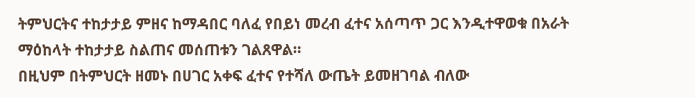ትምህርትና ተከታታይ ምዘና ከማዳበር ባለፈ የበይነ መረብ ፈተና አሰጣጥ ጋር እንዲተዋወቁ በአራት ማዕከላት ተከታታይ ስልጠና መሰጠቱን ገልጸዋል።
በዚህም በትምህርት ዘመኑ በሀገር አቀፍ ፈተና የተሻለ ውጤት ይመዘገባል ብለው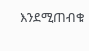እንደሚጠብቁ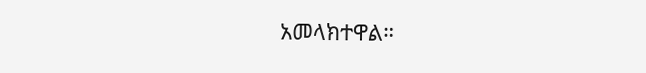አመላክተዋል።